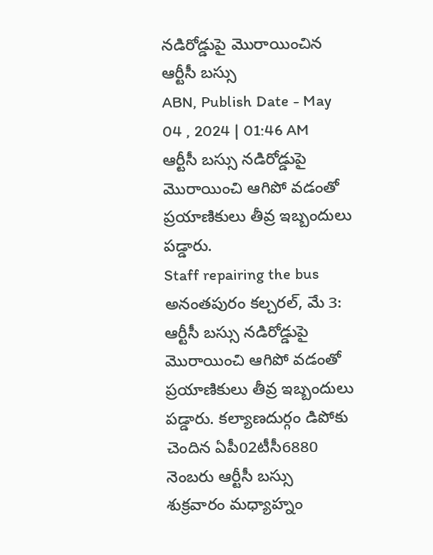నడిరోడ్డుపై మొరాయించిన ఆర్టీసీ బస్సు
ABN, Publish Date - May 04 , 2024 | 01:46 AM
ఆర్టీసీ బస్సు నడిరోడ్డుపై మొరాయించి ఆగిపో వడంతో ప్రయాణికులు తీవ్ర ఇబ్బందులు పడ్డారు.
Staff repairing the bus
అనంతపురం కల్చరల్, మే 3: ఆర్టీసీ బస్సు నడిరోడ్డుపై మొరాయించి ఆగిపో వడంతో ప్రయాణికులు తీవ్ర ఇబ్బందులు పడ్డారు. కల్యాణదుర్గం డిపోకు చెందిన ఏపీ02టీసీ6880 నెంబరు ఆర్టీసీ బస్సు శుక్రవారం మధ్యాహ్నం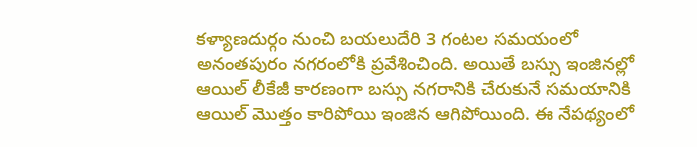కళ్యాణదుర్గం నుంచి బయలుదేరి 3 గంటల సమయంలో అనంతపురం నగరంలోకి ప్రవేశించింది. అయితే బస్సు ఇంజినల్లో ఆయిల్ లీకేజీ కారణంగా బస్సు నగరానికి చేరుకునే సమయానికి ఆయిల్ మొత్తం కారిపోయి ఇంజిన ఆగిపోయింది. ఈ నేపథ్యంలో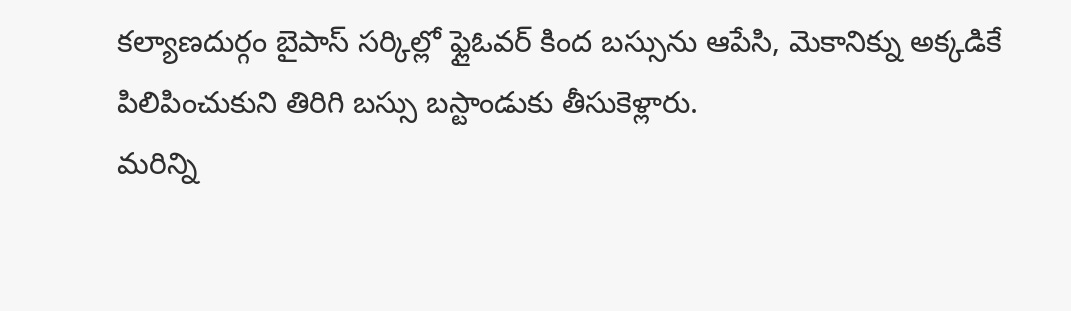కల్యాణదుర్గం బైపాస్ సర్కిల్లో ఫ్లైఓవర్ కింద బస్సును ఆపేసి, మెకానిక్ను అక్కడికే పిలిపించుకుని తిరిగి బస్సు బస్టాండుకు తీసుకెళ్లారు.
మరిన్ని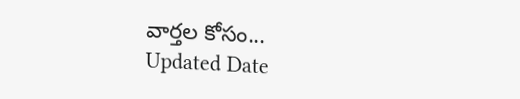వార్తల కోసం...
Updated Date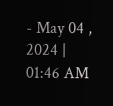- May 04 , 2024 | 01:46 AM